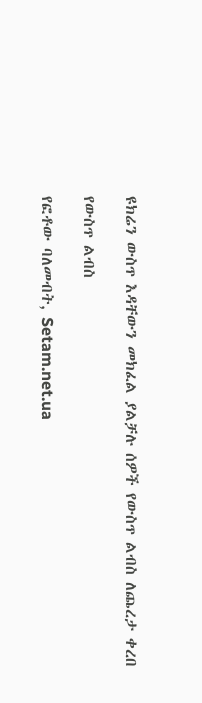ዩክሬን ውስጥ እዳቸውን መክፈል ያልቻሉ ሰዎች የውስጥ ልብስ ለጨረታ ቀረበ

የውስጥ ልብስ

የፎቶው ባለመብት, Setam.net.ua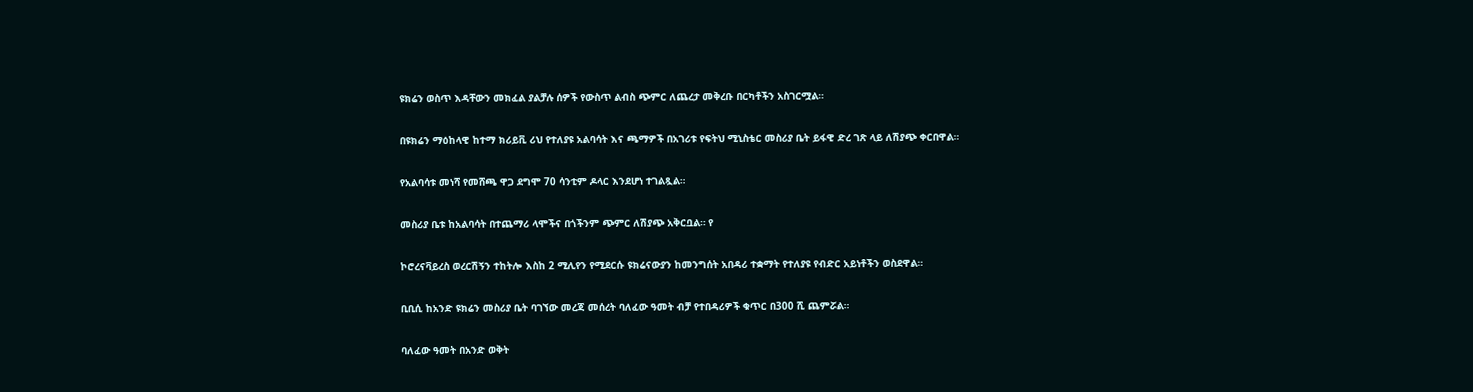ዩክሬን ወስጥ እዳቸውን መክፈል ያልቻሉ ሰዎች የውስጥ ልብስ ጭምር ለጨረታ መቅረቡ በርካቶችን አስገርሟል።

በዩክሬን ማዕከላዊ ከተማ ክሪይቪ ሪህ የተለያዩ አልባሳት እና ጫማዎች በአገሪቱ የፍትህ ሚኒስቴር መስሪያ ቤት ይፋዊ ድረ ገጽ ላይ ለሽያጭ ቀርበዋል።

የአልባሳቱ መነሻ የመሸጫ ዋጋ ደግሞ 70 ሳንቲም ዶላር እንደሆነ ተገልጿል።

መስሪያ ቤቱ ከአልባሳት በተጨማሪ ላሞችና በጎችንም ጭምር ለሽያጭ አቅርቧል። የ

ኮሮረናቫይረስ ወረርሽኝን ተከትሎ እስከ 2 ሚሊየን የሚደርሱ ዩክሬናውያን ከመንግሰት አበዳሪ ተቋማት የተለያዩ የብድር አይነቶችን ወስደዋል።

ቢቢሲ ከአንድ ዩክሬን መስሪያ ቤት ባገኘው መረጃ መሰረት ባለፈው ዓመት ብቻ የተበዳሪዎች ቁጥር በ300 ሺ ጨምሯል።

ባለፈው ዓመት በአንድ ወቅት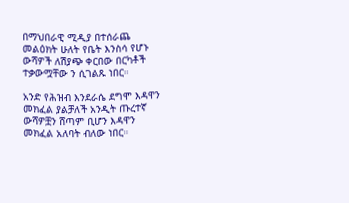በማህበራዊ ሚዲያ በተሰራጨ መልዕክት ሁለት የቤት እንስሳ የሆኑ ውሻዎች ለሽያጭ ቀርበው በርካቶች ተቃውሟቸው ን ሲገልጹ ነበር።

አንድ የሕዝብ እንደራሴ ደግሞ እዳዋን መክፈል ያልቻለች አንዲት ጡረተኛ ውሻዎቿን ሸጣም ቢሆን እዳዋን መክፈል አለባት ብለው ነበር።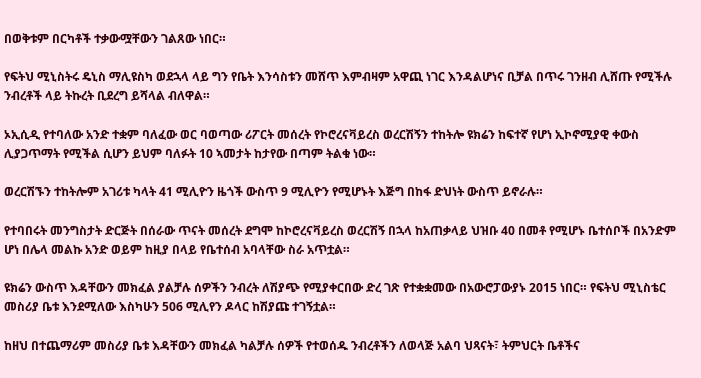በወቅቱም በርካቶች ተቃውሟቸውን ገልጸው ነበር።

የፍትህ ሚኒስትሩ ዴኒስ ማሊዩስካ ወደኋላ ላይ ግን የቤት እንሳስቱን መሸጥ እምብዛም አዋጪ ነገር እንዳልሆነና ቢቻል በጥሩ ገንዘብ ሊሸጡ የሚችሉ ንብረቶች ላይ ትኩረት ቢደረግ ይሻላል ብለዋል።

ኦኢሲዲ የተባለው አንድ ተቋም ባለፈው ወር ባወጣው ሪፖርት መሰረት የኮሮረናቫይረስ ወረርሽኝን ተከትሎ ዩክሬን ከፍተኛ የሆነ ኢኮኖሚያዊ ቀውስ ሊያጋጥማት የሚችል ሲሆን ይህም ባለፉት 10 ኣመታት ከታየው በጣም ትልቁ ነው።

ወረርሽኙን ተከትሎም አገሪቱ ካላት 41 ሚሊዮን ዜጎች ውስጥ 9 ሚሊዮን የሚሆኑት እጅግ በከፋ ድህነት ውስጥ ይኖራሉ።

የተባበሩት መንግስታት ድርጅት በሰራው ጥናት መሰረት ደግሞ ከኮሮረናቫይረስ ወረርሽኝ በኋላ ከአጠቃላይ ህዝቡ 40 በመቶ የሚሆኑ ቤተሰቦች በአንድም ሆነ በሌላ መልኩ አንድ ወይም ከዚያ በላይ የቤተሰብ አባላቸው ስራ አጥቷል።

ዩክሬን ውስጥ እዳቸውን መክፈል ያልቻሉ ሰዎችን ንብረት ለሽያጭ የሚያቀርበው ድረ ገጽ የተቋቋመው በአውሮፓውያኑ 2015 ነበር። የፍትህ ሚኒስቴር መስሪያ ቤቱ እንደሚለው እስካሁን 506 ሚሊየን ዶላር ከሽያጩ ተገኝቷል።

ከዘህ በተጨማሪም መስሪያ ቤቱ እዳቸውን መክፈል ካልቻሉ ሰዎች የተወሰዱ ንብረቶችን ለወላጅ አልባ ህጻናት፣ ትምህርት ቤቶችና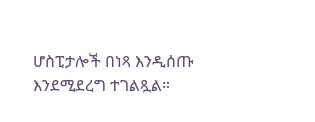ሆስፒታሎች በነጻ እንዲሰጡ እንደሚደረግ ተገልጿል።